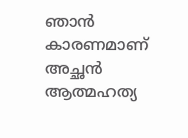ഞാന്‍ കാരണമാണ് അച്ഛന്‍ ആത്മഹത്യ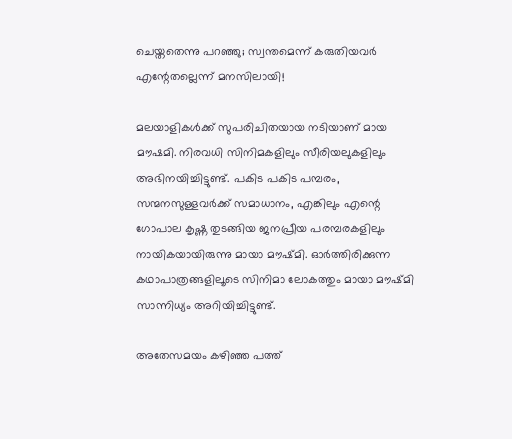ചെയ്തതെന്നു പറഞ്ഞു; സ്വന്തമെന്ന് കരുതിയവര്‍ എന്റേതല്ലെന്ന് മനസിലായി!

മലയാളികള്‍ക്ക് സുപരിചിതയായ നടിയാണ് മായ മൗഷമി. നിരവധി സിനിമകളിലും സീരിയലുകളിലും അഭിനയിച്ചിട്ടുണ്ട്. പകിട പകിട പമ്പരം, സന്മനസുള്ളവര്‍ക്ക് സമാധാനം, എങ്കിലും എന്റെ ഗോപാല കൃഷ്ണ തുടങ്ങിയ ജനപ്രീയ പരമ്പരകളിലും നായികയായിരുന്നു മായാ മൗഷ്മി. ഓര്‍ത്തിരിക്കുന്ന കഥാപാത്രങ്ങളിലൂടെ സിനിമാ ലോകത്തും മായാ മൗഷ്മി സാന്നിധ്യം അറിയിച്ചിട്ടുണ്ട്.

അതേസമയം കഴിഞ്ഞ പത്ത്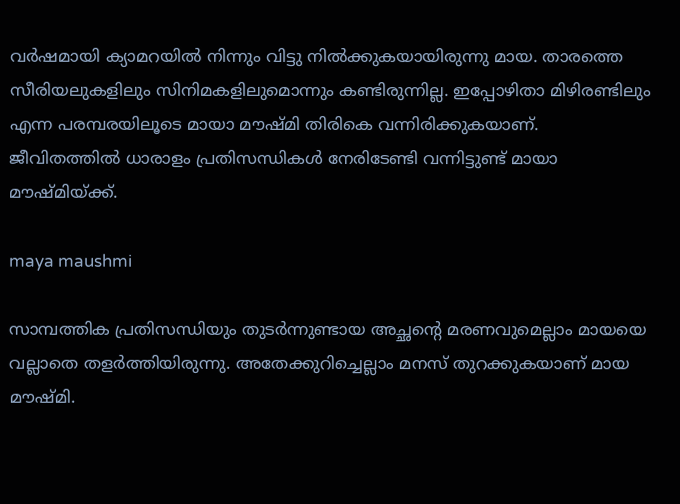വര്‍ഷമായി ക്യാമറയില്‍ നിന്നും വിട്ടു നില്‍ക്കുകയായിരുന്നു മായ. താരത്തെ സീരിയലുകളിലും സിനിമകളിലുമൊന്നും കണ്ടിരുന്നില്ല. ഇപ്പോഴിതാ മിഴിരണ്ടിലും എന്ന പരമ്പരയിലൂടെ മായാ മൗഷ്മി തിരികെ വന്നിരിക്കുകയാണ്. ജീവിതത്തില്‍ ധാരാളം പ്രതിസന്ധികള്‍ നേരിടേണ്ടി വന്നിട്ടുണ്ട് മായാ മൗഷ്മിയ്ക്ക്.

maya maushmi

സാമ്പത്തിക പ്രതിസന്ധിയും തുടര്‍ന്നുണ്ടായ അച്ഛന്റെ മരണവുമെല്ലാം മായയെ വല്ലാതെ തളര്‍ത്തിയിരുന്നു. അതേക്കുറിച്ചെല്ലാം മനസ് തുറക്കുകയാണ് മായ മൗഷ്മി.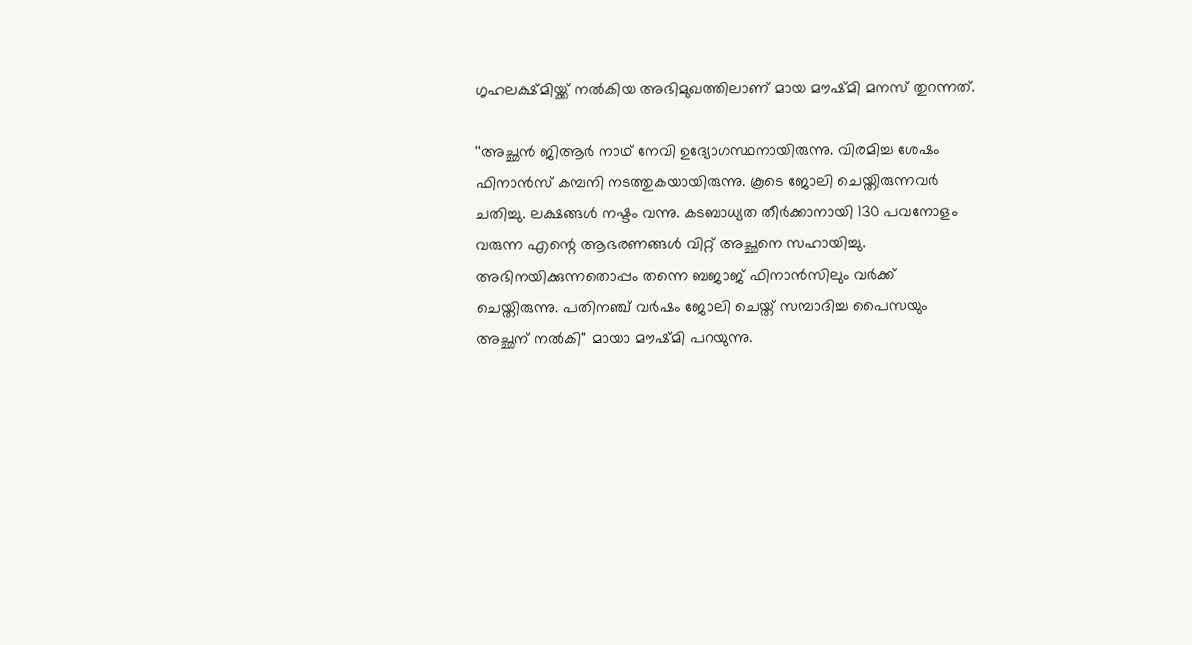ഗൃഹലക്ഷ്മിയ്ക്ക് നല്‍കിയ അഭിമുഖത്തിലാണ് മായ മൗഷ്മി മനസ് തുറന്നത്.

''അച്ഛന്‍ ജിആര്‍ നാഥ് നേവി ഉദ്യോഗസ്ഥനായിരുന്നു. വിരമിച്ച ശേഷം ഫിനാന്‍സ് കമ്പനി നടത്തുകയായിരുന്നു. കൂടെ ജോലി ചെയ്തിരുന്നവര്‍ ചതിച്ചു. ലക്ഷങ്ങള്‍ നഷ്ടം വന്നു. കടബാധ്യത തീര്‍ക്കാനായി 130 പവനോളം വരുന്ന എന്റെ ആഭരണങ്ങള്‍ വിറ്റ് അച്ഛനെ സഹായിച്ചു. അഭിനയിക്കുന്നതൊപ്പം തന്നെ ബജാജ് ഫിനാന്‍സിലും വര്‍ക്ക് ചെയ്തിരുന്നു. പതിനഞ്ച് വര്‍ഷം ജോലി ചെയ്ത് സമ്പാദിച്ച പൈസയും അച്ഛന് നല്‍കി'' മായാ മൗഷ്മി പറയുന്നു.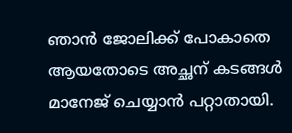ഞാന്‍ ജോലിക്ക് പോകാതെ ആയതോടെ അച്ഛന് കടങ്ങള്‍ മാനേജ് ചെയ്യാന്‍ പറ്റാതായി.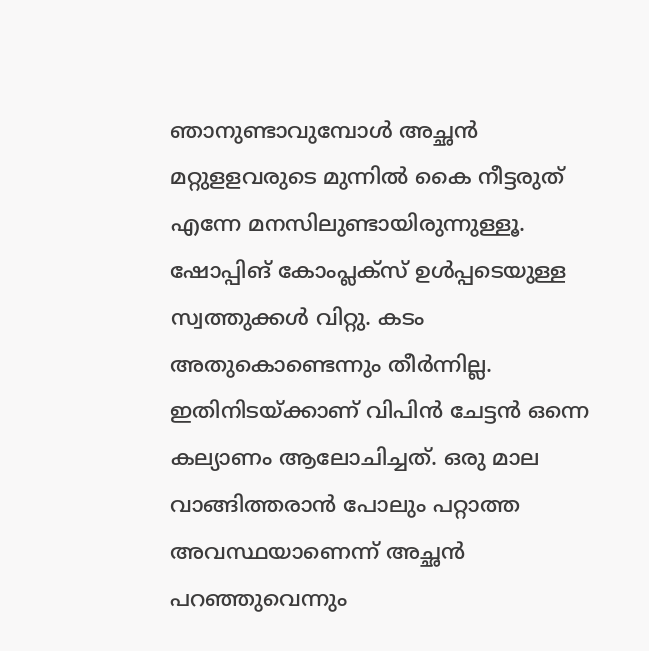ഞാനുണ്ടാവുമ്പോള്‍ അച്ഛന്‍ മറ്റുളളവരുടെ മുന്നില്‍ കൈ നീട്ടരുത് എന്നേ മനസിലുണ്ടായിരുന്നുള്ളൂ. ഷോപ്പിങ് കോംപ്ലക്‌സ് ഉള്‍പ്പടെയുള്ള സ്വത്തുക്കള്‍ വിറ്റു. കടം അതുകൊണ്ടെന്നും തീര്‍ന്നില്ല. ഇതിനിടയ്ക്കാണ് വിപിന്‍ ചേട്ടന്‍ ഒന്നെ കല്യാണം ആലോചിച്ചത്. ഒരു മാല വാങ്ങിത്തരാന്‍ പോലും പറ്റാത്ത അവസ്ഥയാണെന്ന് അച്ഛന്‍ പറഞ്ഞുവെന്നും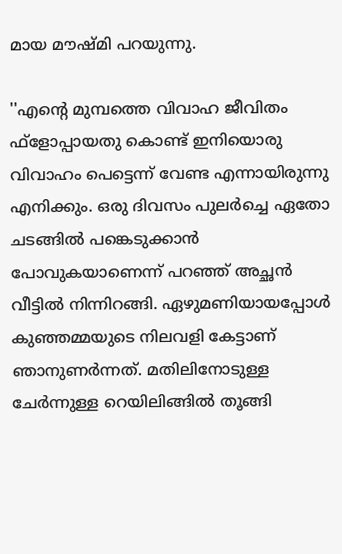മായ മൗഷ്മി പറയുന്നു.

''എന്റെ മുമ്പത്തെ വിവാഹ ജീവിതം ഫ്‌ളോപ്പായതു കൊണ്ട് ഇനിയൊരു വിവാഹം പെട്ടെന്ന് വേണ്ട എന്നായിരുന്നു എനിക്കും. ഒരു ദിവസം പുലര്‍ച്ചെ ഏതോ ചടങ്ങില്‍ പങ്കെടുക്കാന്‍ പോവുകയാണെന്ന് പറഞ്ഞ് അച്ഛന്‍ വീട്ടില്‍ നിന്നിറങ്ങി. ഏഴുമണിയായപ്പോള്‍ കുഞ്ഞമ്മയുടെ നിലവളി കേട്ടാണ് ഞാനുണര്‍ന്നത്. മതിലിനോടുള്ള ചേര്‍ന്നുള്ള റെയിലിങ്ങില്‍ തൂങ്ങി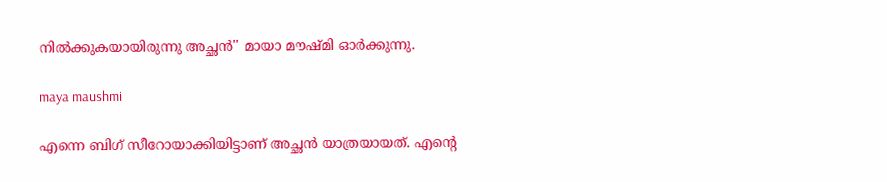നില്‍ക്കുകയായിരുന്നു അച്ഛന്‍'' മായാ മൗഷ്മി ഓര്‍ക്കുന്നു.

maya maushmi

എന്നെ ബിഗ് സീറോയാക്കിയിട്ടാണ് അച്ഛന്‍ യാത്രയായത്. എന്റെ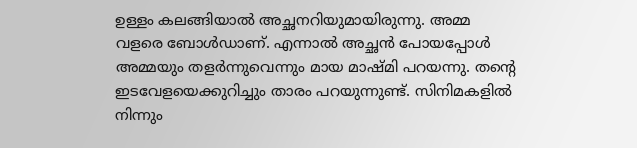ഉള്ളം കലങ്ങിയാല്‍ അച്ഛനറിയുമായിരുന്നു. അമ്മ വളരെ ബോള്‍ഡാണ്. എന്നാല്‍ അച്ഛന്‍ പോയപ്പോള്‍ അമ്മയും തളര്‍ന്നുവെന്നും മായ മാഷ്മി പറയന്നു. തന്റെ ഇടവേളയെക്കുറിച്ചും താരം പറയുന്നുണ്ട്. സിനിമകളില്‍ നിന്നും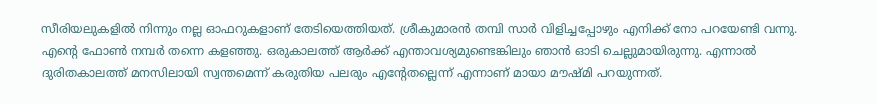സീരിയലുകളില്‍ നിന്നും നല്ല ഓഫറുകളാണ് തേടിയെത്തിയത്. ശ്രീകുമാരന്‍ തമ്പി സാര്‍ വിളിച്ചപ്പോഴും എനിക്ക് നോ പറയേണ്ടി വന്നു. എന്റെ ഫോണ്‍ നമ്പര്‍ തന്നെ കളഞ്ഞു. ഒരുകാലത്ത് ആര്‍ക്ക് എന്താവശ്യമുണ്ടെങ്കിലും ഞാന്‍ ഓടി ചെല്ലുമായിരുന്നു. എന്നാല്‍ ദുരിതകാലത്ത് മനസിലായി സ്വന്തമെന്ന് കരുതിയ പലരും എന്റേതല്ലെന്ന് എന്നാണ് മായാ മൗഷ്മി പറയുന്നത്.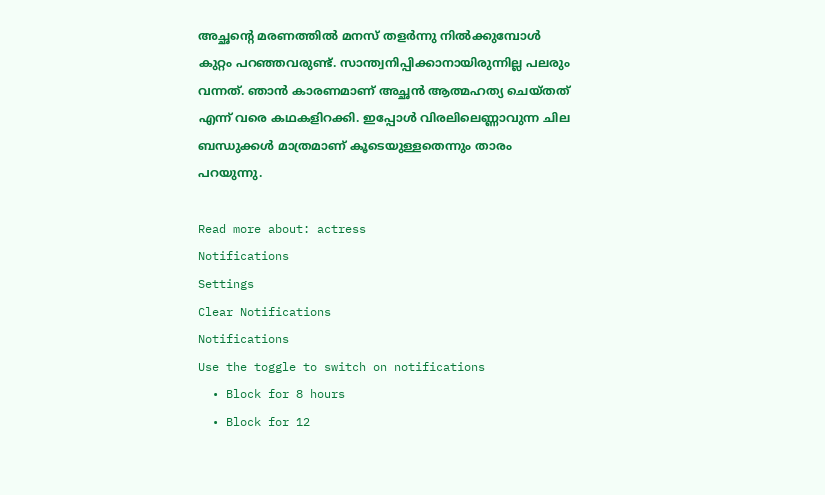അച്ഛന്റെ മരണത്തില്‍ മനസ് തളര്‍ന്നു നില്‍ക്കുമ്പോള്‍ കുറ്റം പറഞ്ഞവരുണ്ട്. സാന്ത്വനിപ്പിക്കാനായിരുന്നില്ല പലരും വന്നത്. ഞാന്‍ കാരണമാണ് അച്ഛന്‍ ആത്മഹത്യ ചെയ്തത് എന്ന് വരെ കഥകളിറക്കി. ഇപ്പോള്‍ വിരലിലെണ്ണാവുന്ന ചില ബന്ധുക്കള്‍ മാത്രമാണ് കൂടെയുള്ളതെന്നും താരം പറയുന്നു.

Read more about: actress
Notifications
Settings
Clear Notifications
Notifications
Use the toggle to switch on notifications
  • Block for 8 hours
  • Block for 12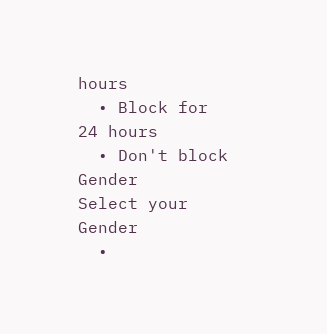hours
  • Block for 24 hours
  • Don't block
Gender
Select your Gender
  •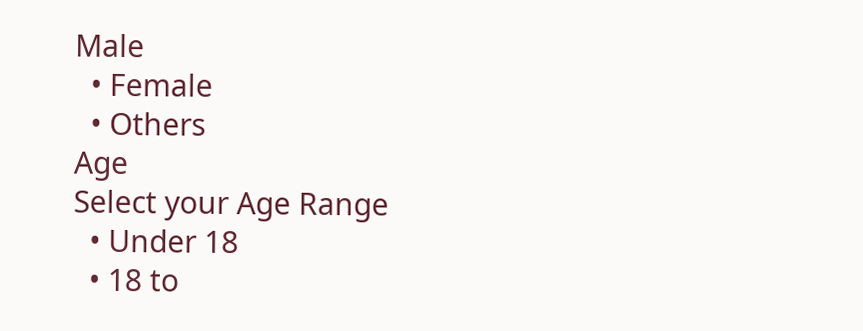Male
  • Female
  • Others
Age
Select your Age Range
  • Under 18
  • 18 to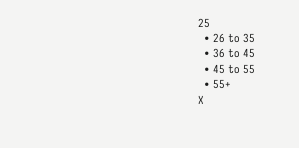25
  • 26 to 35
  • 36 to 45
  • 45 to 55
  • 55+
X